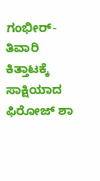ಗಂಭೀರ್-ತಿವಾರಿ ಕಿತ್ತಾಟಕ್ಕೆ ಸಾಕ್ಷಿಯಾದ ಫಿರೋಜ್ ಶಾ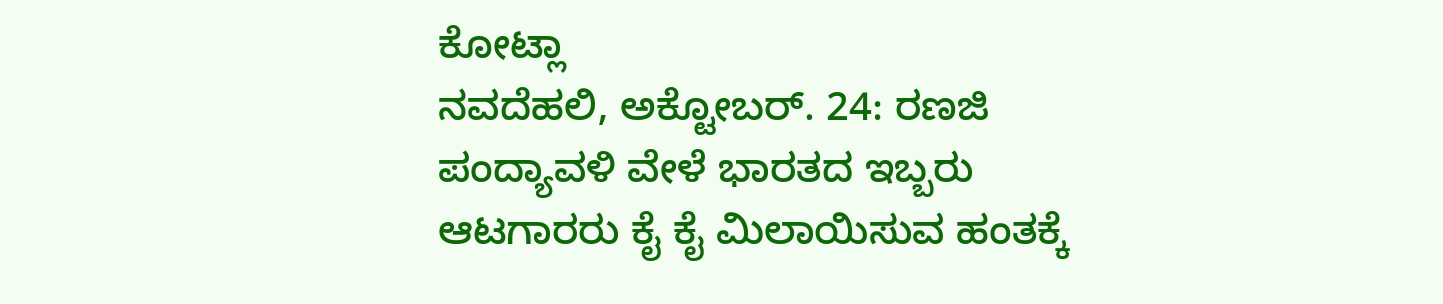ಕೋಟ್ಲಾ
ನವದೆಹಲಿ, ಅಕ್ಟೋಬರ್. 24: ರಣಜಿ ಪಂದ್ಯಾವಳಿ ವೇಳೆ ಭಾರತದ ಇಬ್ಬರು ಆಟಗಾರರು ಕೈ ಕೈ ಮಿಲಾಯಿಸುವ ಹಂತಕ್ಕೆ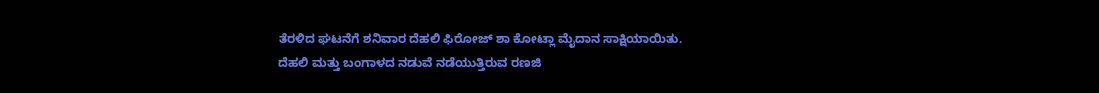ತೆರಳಿದ ಘಟನೆಗೆ ಶನಿವಾರ ದೆಹಲಿ ಫಿರೋಜ್ ಶಾ ಕೋಟ್ಲಾ ಮೈದಾನ ಸಾಕ್ಷಿಯಾಯಿತು.
ದೆಹಲಿ ಮತ್ತು ಬಂಗಾಳದ ನಡುವೆ ನಡೆಯುತ್ತಿರುವ ರಣಜಿ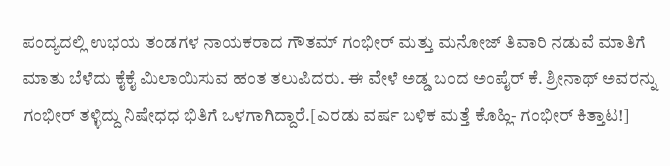ಪಂದ್ಯದಲ್ಲಿ ಉಭಯ ತಂಡಗಳ ನಾಯಕರಾದ ಗೌತಮ್ ಗಂಭೀರ್ ಮತ್ತು ಮನೋಜ್ ತಿವಾರಿ ನಡುವೆ ಮಾತಿಗೆ ಮಾತು ಬೆಳೆದು ಕೈಕೈ ಮಿಲಾಯಿಸುವ ಹಂತ ತಲುಪಿದರು. ಈ ವೇಳೆ ಅಡ್ಡ ಬಂದ ಅಂಪೈರ್ ಕೆ. ಶ್ರೀನಾಥ್ ಅವರನ್ನು ಗಂಭೀರ್ ತಳ್ಳಿದ್ದು ನಿಷೇಧಧ ಭಿತಿಗೆ ಒಳಗಾಗಿದ್ದಾರೆ.[ಎರಡು ವರ್ಷ ಬಳಿಕ ಮತ್ತೆ ಕೊಹ್ಲಿ- ಗಂಭೀರ್ ಕಿತ್ತಾಟ!]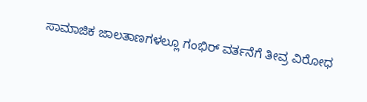ಸಾಮಾಜಿಕ ಜಾಲತಾಣಗಳಲ್ಲೂ ಗಂಭಿರ್ ವರ್ತನೆಗೆ ತೀವ್ರ ವಿರೋಧ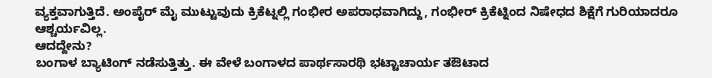ವ್ಯಕ್ತವಾಗುತ್ತಿದೆ. ಅಂಪೈರ್ ಮೈ ಮುಟ್ಟುವುದು ಕ್ರಿಕೆಟ್ನಲ್ಲಿ ಗಂಭೀರ ಅಪರಾಧವಾಗಿದ್ದು, ಗಂಭೀರ್ ಕ್ರಿಕೆಟ್ನಿಂದ ನಿಷೇಧದ ಶಿಕ್ಷೆಗೆ ಗುರಿಯಾದರೂ ಆಶ್ಚರ್ಯವಿಲ್ಲ.
ಆದದ್ದೇನು?
ಬಂಗಾಳ ಬ್ಯಾಟಿಂಗ್ ನಡೆಸುತ್ತಿತ್ತು. ಈ ವೇಳೆ ಬಂಗಾಳದ ಪಾರ್ಥಸಾರಥಿ ಭಟ್ಟಾಚಾರ್ಯ ತಔಟಾದ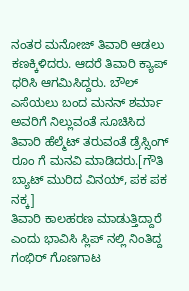ನಂತರ ಮನೋಜ್ ತಿವಾರಿ ಆಡಲು ಕಣಕ್ಕಿಳಿದರು. ಆದರೆ ತಿವಾರಿ ಕ್ಯಾಪ್ ಧರಿಸಿ ಆಗಮಿಸಿದ್ದರು. ಬೌಲ್ ಎಸೆಯಲು ಬಂದ ಮನನ್ ಶರ್ಮಾ ಅವರಿಗೆ ನಿಲ್ಲುವಂತೆ ಸೂಚಿಸಿದ ತಿವಾರಿ ಹೆಲ್ಮೆಟ್ ತರುವಂತೆ ಡ್ರೆಸ್ಸಿಂಗ್ ರೂಂ ಗೆ ಮನವಿ ಮಾಡಿದರು.[ಗೌತಿ ಬ್ಯಾಟ್ ಮುರಿದ ವಿನಯ್, ಪಕ ಪಕ ನಕ್ಕ]
ತಿವಾರಿ ಕಾಲಹರಣ ಮಾಡುತ್ತಿದ್ದಾರೆ ಎಂದು ಭಾವಿಸಿ ಸ್ಲಿಪ್ ನಲ್ಲಿ ನಿಂತಿದ್ದ ಗಂಭಿರ್ ಗೊಣಗಾಟ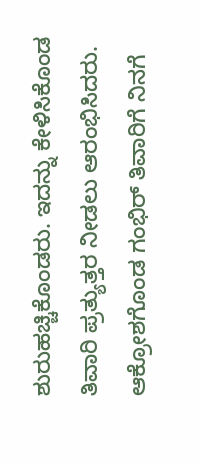ಶುರುಹಚ್ಚಿಕೊಂಡರು. ಇದನ್ನು ಕೇಳಿಸಿಕೊಂಡ ತಿವಾರಿ ಪ್ರತ್ಯುತ್ತರ ನೀಡಲು ಆರಂಭಿಸಿದರು.
ಆಕ್ರೋಶಗೊಂಡ ಗಂಭಿರ್ ತಿವಾರಿಗೆ ನಿನಗೆ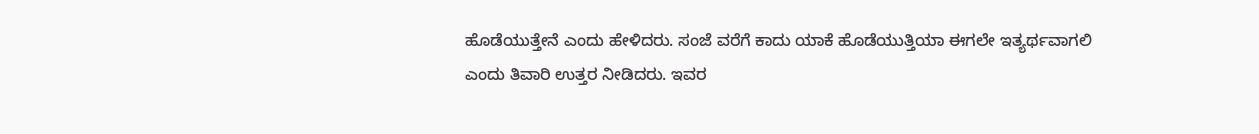ಹೊಡೆಯುತ್ತೇನೆ ಎಂದು ಹೇಳಿದರು. ಸಂಜೆ ವರೆಗೆ ಕಾದು ಯಾಕೆ ಹೊಡೆಯುತ್ತಿಯಾ ಈಗಲೇ ಇತ್ಯರ್ಥವಾಗಲಿ ಎಂದು ತಿವಾರಿ ಉತ್ತರ ನೀಡಿದರು. ಇವರ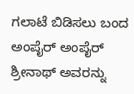ಗಲಾಟೆ ಬಿಡಿಸಲು ಬಂದ ಅಂಪೈರ್ ಅಂಪೈರ್ ಶ್ರೀನಾಥ್ ಅವರನ್ನು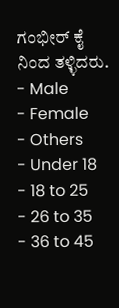ಗಂಭೀರ್ ಕೈ ನಿಂದ ತಳ್ಳಿದರು.
- Male
- Female
- Others
- Under 18
- 18 to 25
- 26 to 35
- 36 to 45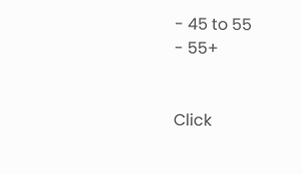- 45 to 55
- 55+


Click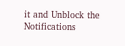it and Unblock the Notifications